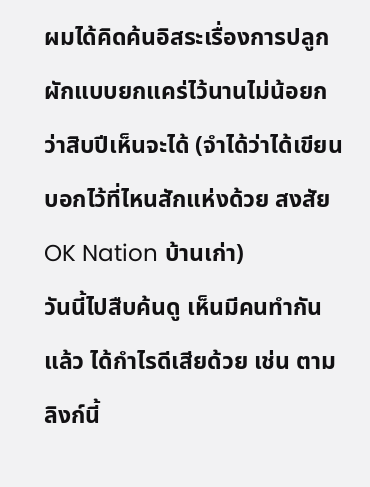ผมได้คิดค้นอิสระเรื่องการปลูกผักแบบยกแคร่ไว้นานไม่น้อยกว่าสิบปีเห็นจะได้ (จำได้ว่าได้เขียนบอกไว้ที่ไหนสักแห่งด้วย สงสัย OK Nation บ้านเก่า)
วันนี้ไปสืบค้นดู เห็นมีคนทำกันแล้ว ได้กำไรดีเสียด้วย เช่น ตามลิงก์นี้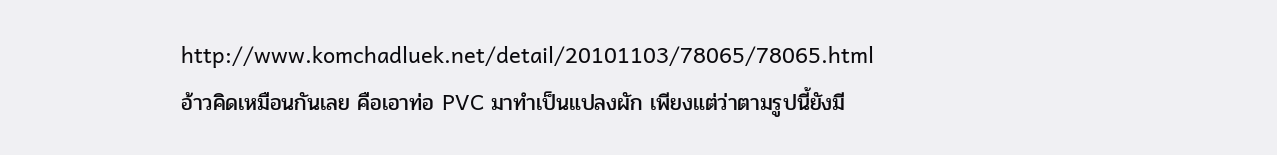http://www.komchadluek.net/detail/20101103/78065/78065.html
อ้าวคิดเหมือนกันเลย คือเอาท่อ PVC มาทำเป็นแปลงผัก เพียงแต่ว่าตามรูปนี้ยังมี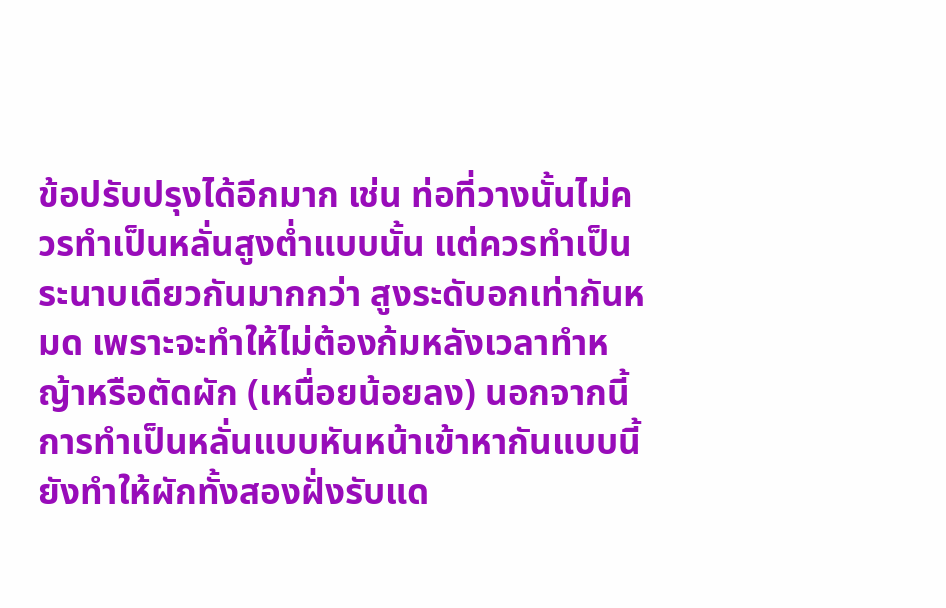ข้อปรับปรุงได้อีกมาก เช่น ท่อที่วางนั้นไม่ควรทำเป็นหลั่นสูงต่ำแบบนั้น แต่ควรทำเป็นระนาบเดียวกันมากกว่า สูงระดับอกเท่ากันหมด เพราะจะทำให้ไม่ต้องก้มหลังเวลาทำหญ้าหรือตัดผัก (เหนื่อยน้อยลง) นอกจากนี้การทำเป็นหลั่นแบบหันหน้าเข้าหากันแบบนี้ ยังทำให้ผักทั้งสองฝั่งรับแด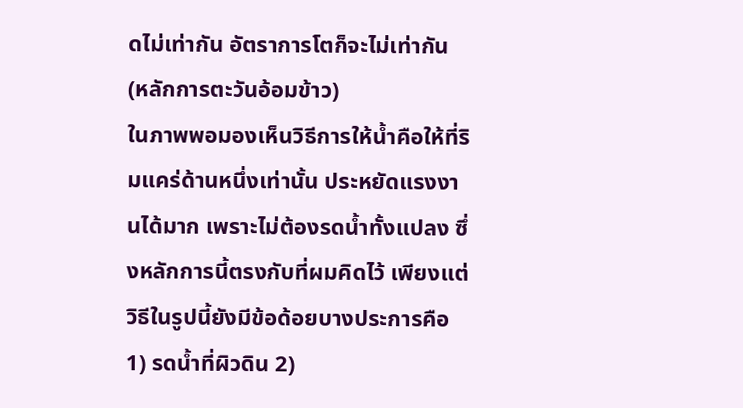ดไม่เท่ากัน อัตราการโตก็จะไม่เท่ากัน (หลักการตะวันอ้อมข้าว)
ในภาพพอมองเห็นวิธีการให้น้ำคือให้ที่ริมแคร่ด้านหนึ่งเท่านั้น ประหยัดแรงงานได้มาก เพราะไม่ต้องรดน้ำทั้งแปลง ซึ่งหลักการนี้ตรงกับที่ผมคิดไว้ เพียงแต่วิธีในรูปนี้ยังมีข้อด้อยบางประการคือ 1) รดน้ำที่ผิวดิน 2)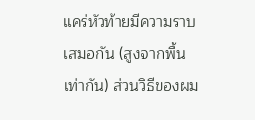แคร่หัวท้ายมีความราบเสมอกัน (สูงจากพื้นเท่ากัน) ส่วนวิธีของผม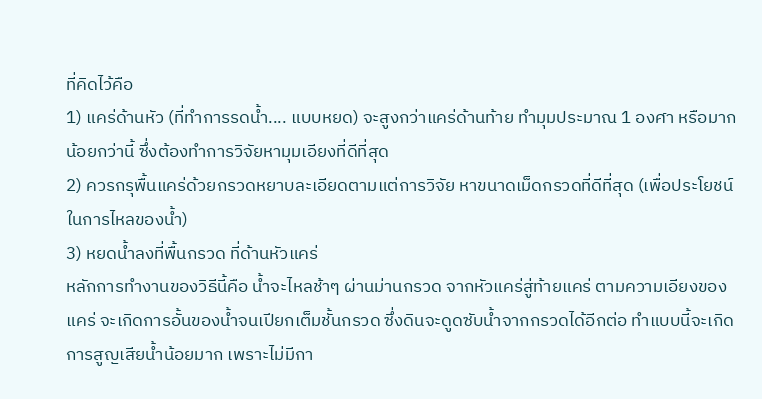ที่คิดไว้คือ
1) แคร่ด้านหัว (ที่ทำการรดน้ำ.... แบบหยด) จะสูงกว่าแคร่ด้านท้าย ทำมุมประมาณ 1 องศา หรือมากน้อยกว่านี้ ซึ่งต้องทำการวิจัยหามุมเอียงที่ดีที่สุด
2) ควรกรุพื้นแคร่ด้วยกรวดหยาบละเอียดตามแต่การวิจัย หาขนาดเม็ดกรวดที่ดีที่สุด (เพื่อประโยชน์ในการไหลของน้ำ)
3) หยดน้ำลงที่พื้นกรวด ที่ด้านหัวแคร่
หลักการทำงานของวิธีนี้คือ น้ำจะไหลช้าๆ ผ่านม่านกรวด จากหัวแคร่สู่ท้ายแคร่ ตามความเอียงของแคร่ จะเกิดการอั้นของน้ำจนเปียกเต็มชั้นกรวด ซึ่งดินจะดูดซับน้ำจากกรวดได้อีกต่อ ทำแบบนี้จะเกิดการสูญเสียน้ำน้อยมาก เพราะไม่มีกา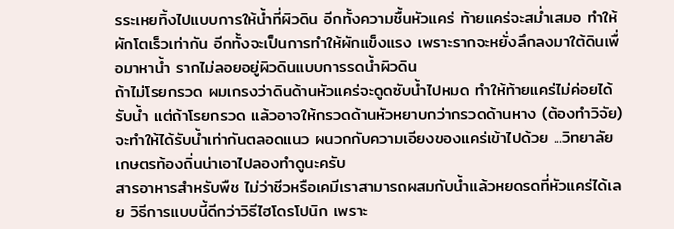รระเหยทิ้งไปแบบการให้น้ำที่ผิวดิน อีกทั้งความชื้นหัวแคร่ ท้ายแคร่จะสม่ำเสมอ ทำให้ผักโตเร็วเท่ากัน อีกทั้งจะเป็นการทำให้ผักแข็งแรง เพราะรากจะหยั่งลึกลงมาใต้ดินเพื่อมาหาน้ำ รากไม่ลอยอยู่ผิวดินแบบการรดน้ำผิวดิน
ถ้าไม่โรยกรวด ผมเกรงว่าดินด้านหัวแคร่จะดูดซับน้ำไปหมด ทำให้ท้ายแคร่ไม่ค่อยได้รับน้ำ แต่ถ้าโรยกรวด แล้วอาจให้กรวดด้านหัวหยาบกว่ากรวดด้านหาง (ต้องทำวิจัย) จะทำให้ได้รับน้ำเท่ากันตลอดแนว ผนวกกับความเอียงของแคร่เข้าไปด้วย ...วิทยาลัยเกษตรท้องถิ่นน่าเอาไปลองทำดูนะครับ
สารอาหารสำหรับพืช ไม่ว่าชีวหรือเคมีเราสามารถผสมกับน้ำแล้วหยดรดที่หัวแคร่ได้เลย วิธีการแบบนี้ดีกว่าวิธีไฮโดรโปนิก เพราะ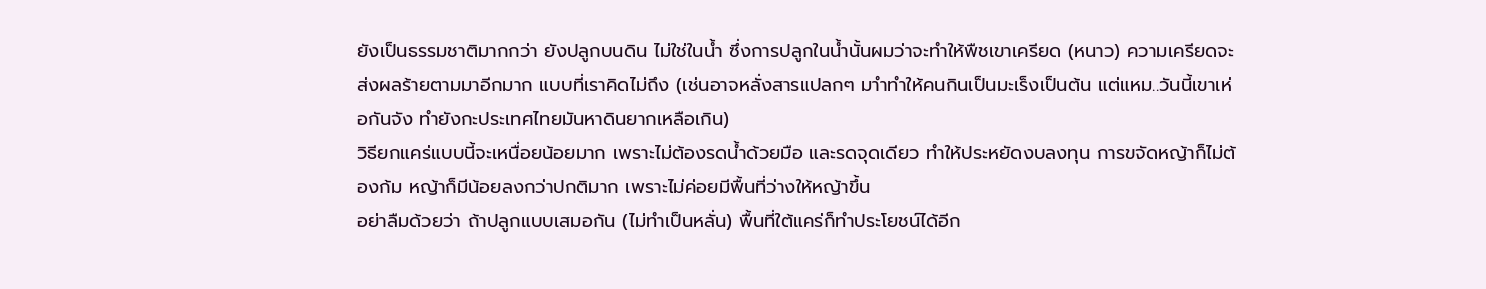ยังเป็นธรรมชาติมากกว่า ยังปลูกบนดิน ไม่ใช่ในน้ำ ซึ่งการปลูกในน้ำนั้นผมว่าจะทำให้พืชเขาเครียด (หนาว) ความเครียดจะส่งผลร้ายตามมาอีกมาก แบบที่เราคิดไม่ถึง (เช่นอาจหลั่งสารแปลกๆ มาำทำให้คนกินเป็นมะเร็งเป็นต้น แต่แหม..วันนี้เขาเห่อกันจัง ทำยังกะประเทศไทยมันหาดินยากเหลือเกิน)
วิธียกแคร่แบบนี้จะเหนื่อยน้อยมาก เพราะไม่ต้องรดน้ำด้วยมือ และรดจุดเดียว ทำให้ประหยัดงบลงทุน การขจัดหญ้าก็ไม่ต้องก้ม หญ้าก็มีน้อยลงกว่าปกติมาก เพราะไม่ค่อยมีพื้นที่ว่างให้หญ้าขึ้น
อย่าลืมด้วยว่า ถ้าปลูกแบบเสมอกัน (ไม่ทำเป็นหลั่น) พื้นที่ใต้แคร่ก็ทำประโยชน์ได้อีก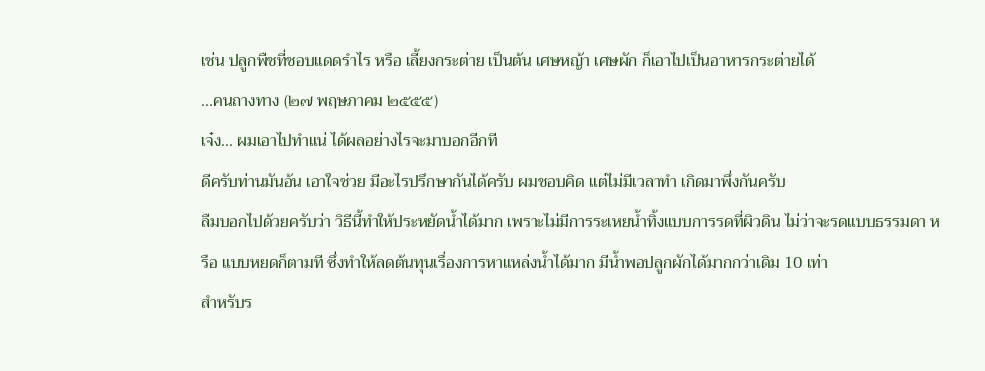เช่น ปลูกพืชที่ชอบแดดรำไร หรือ เลี้ยงกระต่าย เป็นต้น เศษหญ้า เศษผัก ก็เอาไปเป็นอาหารกระต่ายได้
...คนถางทาง (๒๗ พฤษภาคม ๒๕๕๕)
เจ๋ง... ผมเอาไปทำแน่ ได้ผลอย่างไรจะมาบอกอีกที
ดีครับท่านมันอ้น เอาใจช่วย มีอะไรปรึกษากันได้ครับ ผมชอบคิด แต่ไม่มีเวลาทำ เกิดมาพึ่งกันครับ
ลืมบอกไปด้วยครับว่า วิธีนี้ทำให้ประหยัดน้ำได้มาก เพราะไม่มีการระเหยน้ำทิ้งแบบการรดที่ผิวดิน ไม่ว่าจะรดแบบธรรมดา หรือ แบบหยดก็ตามที ซึ่งทำให้ลดต้นทุนเรื่องการหาแหล่งน้ำได้มาก มีน้ำพอปลูกผักได้มากกว่าเดิม 10 เท่า
สำหรับร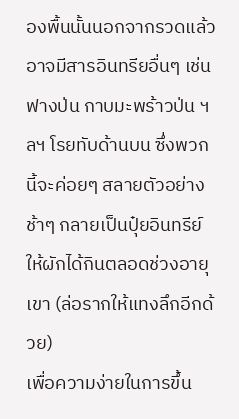องพื้นนั้นนอกจากรวดแล้ว อาจมีสารอินทรียอื่นๆ เช่น ฟางป่น กาบมะพร้าวป่น ฯลฯ โรยทับด้านบน ซึ่งพวกนี้จะค่อยๆ สลายตัวอย่างช้าๆ กลายเป็นปุ๋ยอินทรีย์ให้ผักได้กินตลอดช่วงอายุเขา (ล่อรากให้แทงลึกอีกด้วย)
เพื่อความง่ายในการขึ้น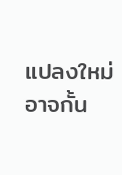แปลงใหม่ อาจกั้น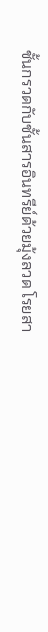ชั้นกรวดกับชั้นสารอินทรีย์ด้วยมุ้งลวด โรยสา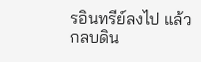รอินทรีย์ลงไป แล้วกลบดิน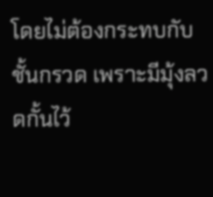โดยไม่ต้องกระทบกับชั้นกรวด เพราะมีมุ้งลวดกั้นไว้